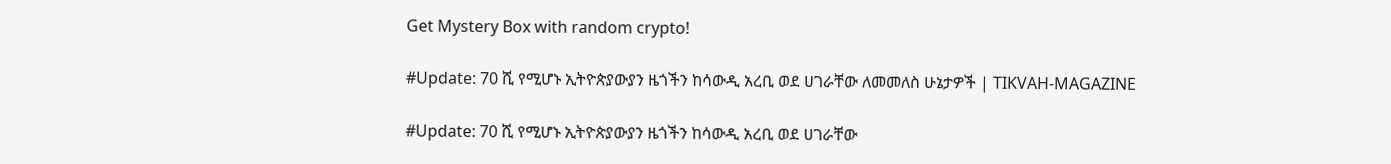Get Mystery Box with random crypto!

#Update: 70 ሺ የሚሆኑ ኢትዮጵያውያን ዜጎችን ከሳውዲ አረቢ ወደ ሀገራቸው ለመመለስ ሁኔታዎች | TIKVAH-MAGAZINE

#Update: 70 ሺ የሚሆኑ ኢትዮጵያውያን ዜጎችን ከሳውዲ አረቢ ወደ ሀገራቸው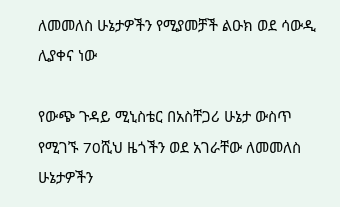ለመመለስ ሁኔታዎችን የሚያመቻች ልዑክ ወደ ሳውዲ ሊያቀና ነው

የውጭ ጉዳይ ሚኒስቴር በአስቸጋሪ ሁኔታ ውስጥ የሚገኙ 70ሺህ ዜጎችን ወደ አገራቸው ለመመለስ ሁኔታዎችን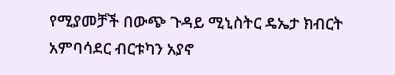የሚያመቻች በውጭ ጉዳይ ሚኒስትር ዴኤታ ክብርት አምባሳደር ብርቱካን አያኖ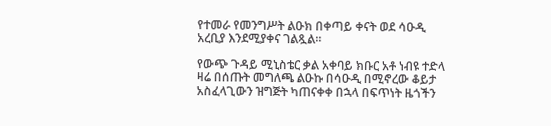የተመራ የመንግሥት ልዑክ በቀጣይ ቀናት ወደ ሳዑዲ አረቢያ እንደሚያቀና ገልጿል።

የውጭ ጉዳይ ሚኒስቴር ቃል አቀባይ ክቡር አቶ ነብዩ ተድላ ዛሬ በሰጡት መግለጫ ልዑኩ በሳዑዲ በሚኖረው ቆይታ አስፈላጊውን ዝግጅት ካጠናቀቀ በኋላ በፍጥነት ዜጎችን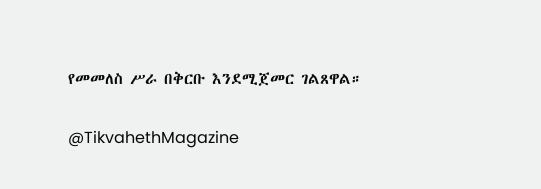የመመለስ ሥራ በቅርቡ እንደሚጀመር ገልጸዋል።

@TikvahethMagazine